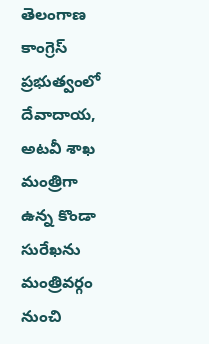తెలంగాణ కాంగ్రెస్ ప్రభుత్వంలో దేవాదాయ, అటవీ శాఖ మంత్రిగా ఉన్న కొండా సురేఖను మంత్రివర్గం నుంచి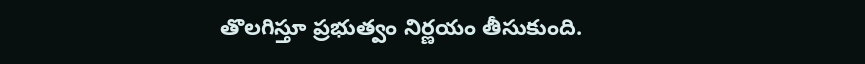తొలగిస్తూ ప్రభుత్వం నిర్ణయం తీసుకుంది.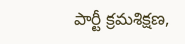పార్టీ క్రమశిక్షణ,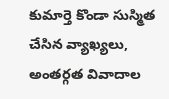కుమార్తె కొండా సుస్మిత చేసిన వ్యాఖ్యలు, అంతర్గత వివాదాల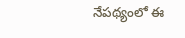నేపథ్యంలో ఈ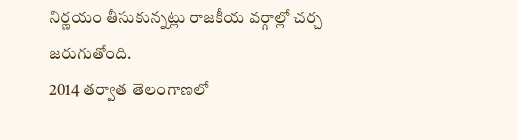నిర్ణయం తీసుకున్నట్లు రాజకీయ వర్గాల్లో చర్చ జరుగుతోంది.
2014 తర్వాత తెలంగాణలో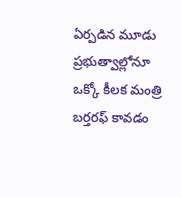ఏర్పడిన మూడు ప్రభుత్వాల్లోనూ ఒక్కో కీలక మంత్రి బర్తరఫ్ కావడం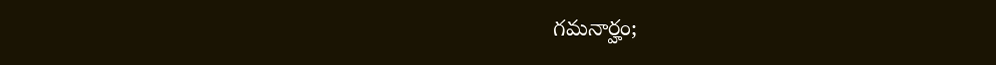గమనార్హం;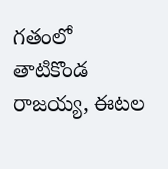గతంలో తాటికొండ రాజయ్య, ఈటల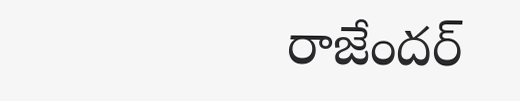రాజేందర్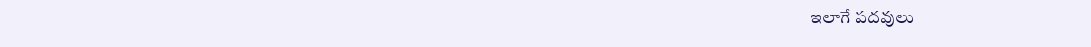ఇలాగే పదవులు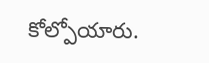కోల్పోయారు.